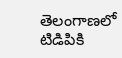తెలంగాణలో టిడిపికి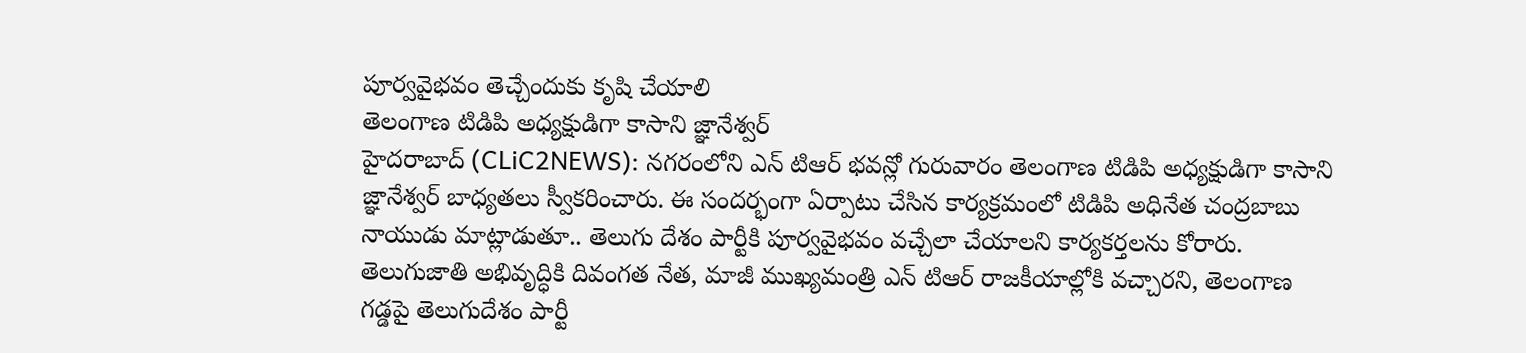పూర్వవైభవం తెచ్చేందుకు కృషి చేయాలి
తెలంగాణ టిడిపి అధ్యక్షుడిగా కాసాని జ్ఞానేశ్వర్
హైదరాబాద్ (CLiC2NEWS): నగరంలోని ఎన్ టిఆర్ భవన్లో గురువారం తెలంగాణ టిడిపి అధ్యక్షుడిగా కాసాని జ్ఞానేశ్వర్ బాధ్యతలు స్వీకరించారు. ఈ సందర్భంగా ఏర్పాటు చేసిన కార్యక్రమంలో టిడిపి అధినేత చంద్రబాబు నాయుడు మాట్లాడుతూ.. తెలుగు దేశం పార్టీకి పూర్వవైభవం వచ్చేలా చేయాలని కార్యకర్తలను కోరారు. తెలుగుజాతి అభివృద్ధికి దివంగత నేత, మాజీ ముఖ్యమంత్రి ఎన్ టిఆర్ రాజకీయాల్లోకి వచ్చారని, తెలంగాణ గడ్డపై తెలుగుదేశం పార్టీ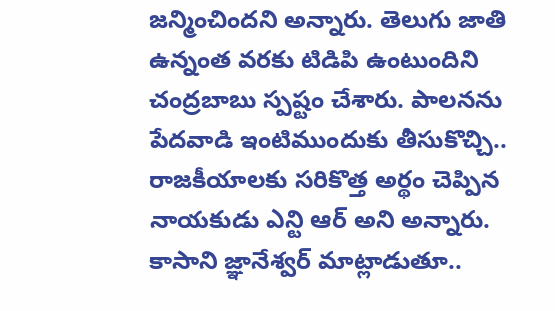జన్మించిందని అన్నారు. తెలుగు జాతి ఉన్నంత వరకు టిడిపి ఉంటుందిని చంద్రబాబు స్పష్టం చేశారు. పాలనను పేదవాడి ఇంటిముందుకు తీసుకొచ్చి.. రాజకీయాలకు సరికొత్త అర్థం చెప్పిన నాయకుడు ఎన్టి ఆర్ అని అన్నారు.
కాసాని జ్ఞానేశ్వర్ మాట్లాడుతూ..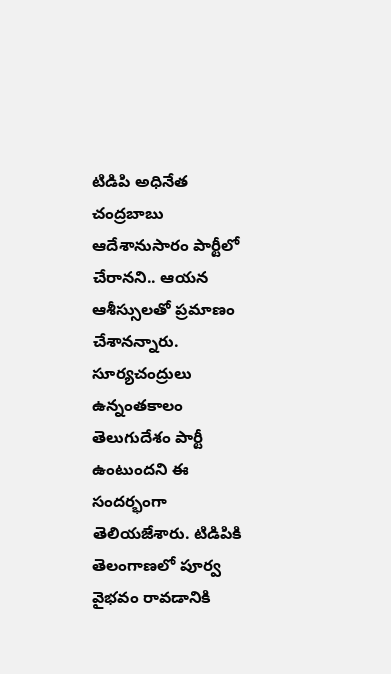టిడిపి అధినేత చంద్రబాబు ఆదేశానుసారం పార్టీలో చేరానని.. ఆయన ఆశీస్సులతో ప్రమాణం చేశానన్నారు. సూర్యచంద్రులు ఉన్నంతకాలం తెలుగుదేశం పార్టీ ఉంటుందని ఈ సందర్భంగా తెలియజేశారు. టిడిపికి తెలంగాణలో పూర్వ వైభవం రావడానికి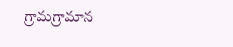గ్రామగ్రామాన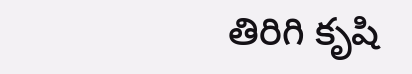తిరిగి కృషి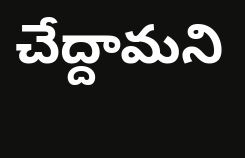చేద్దామని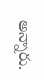అన్నారు.